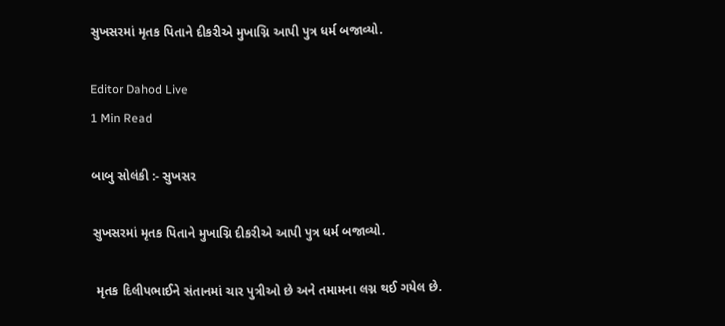સુખસરમાં મૃતક પિતાને દીકરીએ મુખાગ્નિ આપી પુત્ર ધર્મ બજાવ્યો.

Editor Dahod Live
1 Min Read

બાબુ સોલંકી :- સુખસર

સુખસરમાં મૃતક પિતાને મુખાગ્નિ દીકરીએ આપી પુત્ર ધર્મ બજાવ્યો.

 મૃતક દિલીપભાઈને સંતાનમાં ચાર પુત્રીઓ છે અને તમામના લગ્ન થઈ ગયેલ છે.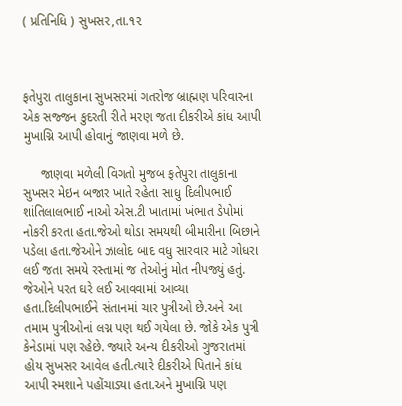( પ્રતિનિધિ ) સુખસર,તા.૧૨



ફતેપુરા તાલુકાના સુખસરમાં ગતરોજ બ્રાહ્મણ પરિવારના એક સજ્જન કુદરતી રીતે મરણ જતા દીકરીએ કાંધ આપી મુખાગ્નિ આપી હોવાનું જાણવા મળે છે.

     જાણવા મળેલી વિગતો મુજબ ફતેપુરા તાલુકાના સુખસર મેઇન બજાર ખાતે રહેતા સાધુ દિલીપભાઈ શાંતિલાલભાઈ નાઓ એસ.ટી ખાતામાં ખંભાત ડેપોમાં નોકરી કરતા હતા.જેઓ થોડા સમયથી બીમારીના બિછાને પડેલા હતા.જેઓને ઝાલોદ બાદ વધુ સારવાર માટે ગોધરા લઈ જતા સમયે રસ્તામાં જ તેઓનું મોત નીપજ્યું હતું. જેઓને પરત ઘરે લઈ આવવામાં આવ્યા હતા.દિલીપભાઈને સંતાનમાં ચાર પુત્રીઓ છે.અને આ તમામ પુત્રીઓનાં લગ્ન પણ થઈ ગયેલા છે. જોકે એક પુત્રી કેનેડામાં પણ રહેછે. જ્યારે અન્ય દીકરીઓ ગુજરાતમાં હોય સુખસર આવેલ હતી.ત્યારે દીકરીએ પિતાને કાંધ આપી સ્મશાને પહોંચાડ્યા હતા.અને મુખાગ્નિ પણ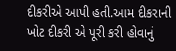દીકરીએ આપી હતી.આમ દીકરાની ખોટ દીકરી એ પૂરી કરી હોવાનું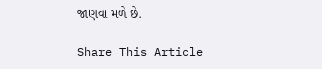જાણવા મળે છે.

Share This Article